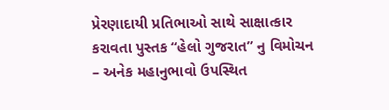પ્રેરણાદાયી પ્રતિભાઓ સાથે સાક્ષાત્કાર કરાવતા પુસ્તક “હેલો ગુજરાત” નુ વિમોચન – અનેક મહાનુભાવો ઉપસ્થિત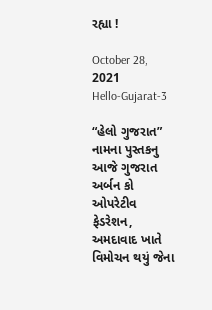રહ્યા !

October 28, 2021
Hello-Gujarat-3

“હેલો ગુજરાત”  નામના પુસ્તકનુ આજે ગુજરાત અર્બન કો ઓપરેટીવ ફેડરેશન, અમદાવાદ ખાતે વિમોચન થયું જેના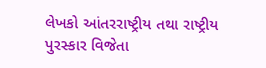લેખકો આંતરરાષ્ટ્રીય તથા રાષ્ટ્રીય પુરસ્કાર વિજેતા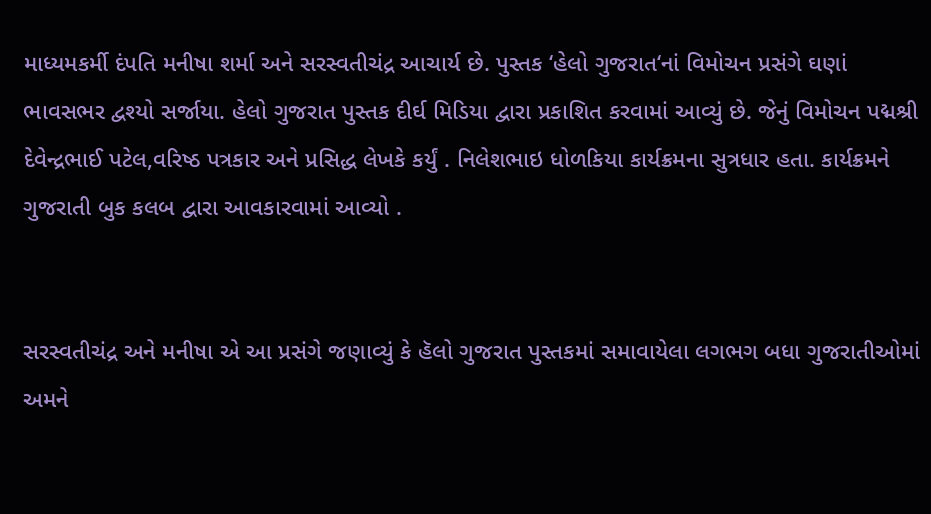માધ્યમકર્મી દંપતિ મનીષા શર્મા અને સરસ્વતીચંદ્ર આચાર્ય છે. પુસ્તક ‘હેલો ગુજરાત‘નાં વિમોચન પ્રસંગે ઘણાં ભાવસભર દ્વશ્યો સર્જાયા. હેલો ગુજરાત પુસ્તક દીર્ઘ મિડિયા દ્વારા પ્રકાશિત કરવામાં આવ્યું છે. જેનું વિમોચન પદ્મશ્રી દેવેન્દ્રભાઈ પટેલ,વરિષ્ઠ પત્રકાર અને પ્રસિદ્ધ લેખકે કર્યું . નિલેશભાઇ ધોળકિયા કાર્યક્રમના સુત્રધાર હતા. કાર્યક્રમને ગુજરાતી બુક કલબ દ્વારા આવકારવામાં આવ્યો .


સરસ્વતીચંદ્ર અને મનીષા એ આ પ્રસંગે જણાવ્યું કે હૅલો ગુજરાત પુસ્તકમાં સમાવાયેલા લગભગ બધા ગુજરાતીઓમાં અમને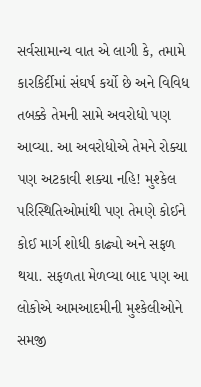સર્વસામાન્ય વાત એ લાગી કે, તમામે કારકિર્દીમાં સંઘર્ષ કર્યો છે અને વિવિધ તબક્કે તેમની સામે અવરોધો પણ આવ્યા. આ અવરોધોએ તેમને રોક્યા પણ અટકાવી શક્યા નહિ! મુશ્કેલ પરિસ્થિતિઓમાંથી પણ તેમણે કોઈને કોઈ માર્ગ શોધી કાઢ્યો અને સફળ થયા. સફળતા મેળવ્યા બાદ પણ આ લોકોએ આમઆદમીની મુશ્કેલીઓને સમજી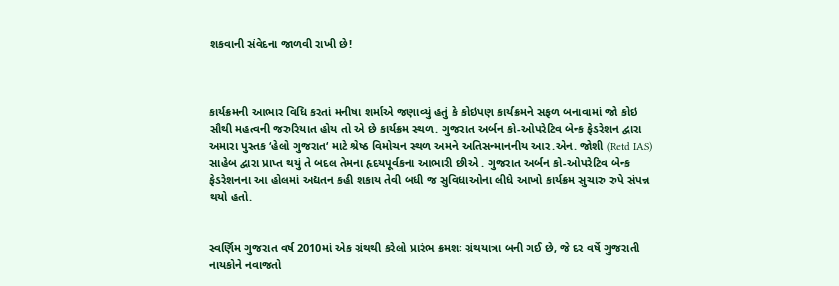શકવાની સંવેદના જાળવી રાખી છે!



કાર્યક્રમની આભાર વિધિ કરતાં મનીષા શર્માએ જણાવ્યું હતું કે કોઇપણ કાર્યક્રમને સફળ બનાવામાં જો કોઇ સૌથી મહત્વની જરુરિયાત હોય તો એ છે કાર્યક્રમ સ્થળ. ગુજરાત અર્બન કો-ઓપરેટિવ બેન્ક ફેડરેશન દ્વારા અમારા પુસ્તક ‘હેલો ગુજરાત‘ માટે શ્રેષ્ઠ વિમોચન સ્થળ અમને અતિસન્માનનીય આર.એન. જોશી (Retd IAS) સાહેબ દ્વારા પ્રાપ્ત થયું તે બદલ તેમના હૃદયપૂર્વકના આભારી છીએ . ગુજરાત અર્બન કો-ઓપરેટિવ બેન્ક ફેડરેશનના આ હોલમાં અદ્યતન કહી શકાય તેવી બધી જ સુવિધાઓના લીધે આખો કાર્યક્રમ સુચારુ રુપે સંપન્ન થયો હતો.


સ્વર્ણિમ ગુજરાત વર્ષ 2010માં એક ગ્રંથથી કરેલો પ્રારંભ ક્રમશઃ ગ્રંથયાત્રા બની ગઈ છે, જે દર વર્ષે ગુજરાતી નાયકોને નવાજતો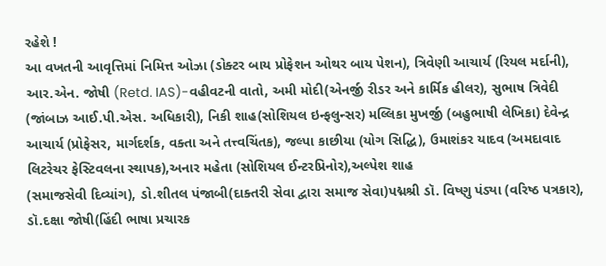રહેશે !
આ વખતની આવૃત્તિમાં નિમિત્ત ઓઝા (ડોક્ટર બાય પ્રોફેશન ઓથર બાય પેશન), ત્રિવેણી આચાર્ય (રિયલ મર્દાની), આર.એન. જોષી (Retd. IAS)-વહીવટની વાતો, અમી મોદી(એનર્જી રીડર અને કાર્મિક હીલર), સુભાષ ત્રિવેદી (જાંબાઝ આઈ.પી.એસ. અધિકારી), નિકી શાહ(સોશિયલ ઇન્ફલુન્સર) મલ્લિકા મુખર્જી (બહુભાષી લેખિકા) દેવેન્દ્ર આચાર્ય (પ્રોફેસર, માર્ગદર્શક, વક્તા અને તત્ત્વચિંતક), જલ્પા કાછીયા (યોગ સિદ્ધિ), ઉમાશંકર યાદવ (અમદાવાદ લિટરેચર ફેસ્ટિવલના સ્થાપક),અનાર મહેતા (સોશિયલ ઈન્ટરપ્રિનોર),અલ્પેશ શાહ
(સમાજસેવી દિવ્યાંગ), ડો.શીતલ પંજાબી(દાક્તરી સેવા દ્વારા સમાજ સેવા)પદ્મશ્રી ડૉ. વિષ્ણુ પંડ્યા (વરિષ્ઠ પત્રકાર), ડૉ.દક્ષા જોષી(હિંદી ભાષા પ્રચારક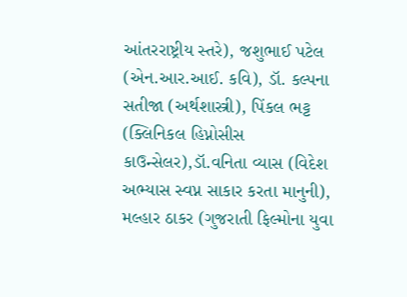આંતરરાષ્ટ્રીય સ્તરે), જશુભાઈ પટેલ (એન.આર.આઈ. કવિ), ડૉ. કલ્પના સતીજા (અર્થશાસ્ત્રી), પિંકલ ભટ્ટ (ક્લિનિકલ હિપ્નોસીસ કાઉન્સેલર),ડૉ.વનિતા વ્યાસ (વિદેશ અભ્યાસ સ્વપ્ન સાકાર કરતા માનુની), મલ્હાર ઠાકર (ગુજરાતી ફિલ્મોના યુવા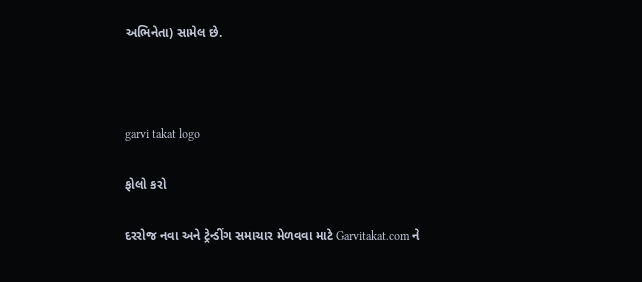અભિનેતા) સામેલ છે.



garvi takat logo

ફોલો કરો

દરરોજ નવા અને ટ્રેન્ડીંગ સમાચાર મેળવવા માટે Garvitakat.com ને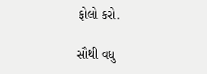ફોલો કરો.

સૌથી વધુ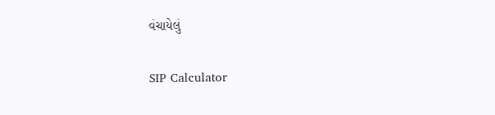વંચાયેલું

SIP Calculator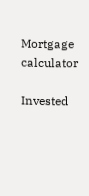Mortgage calculator

Invested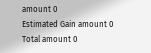amount 0
Estimated Gain amount 0
Total amount 0